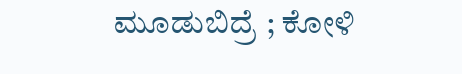ಮೂಡುಬಿದ್ರೆ ; ಕೋಳಿ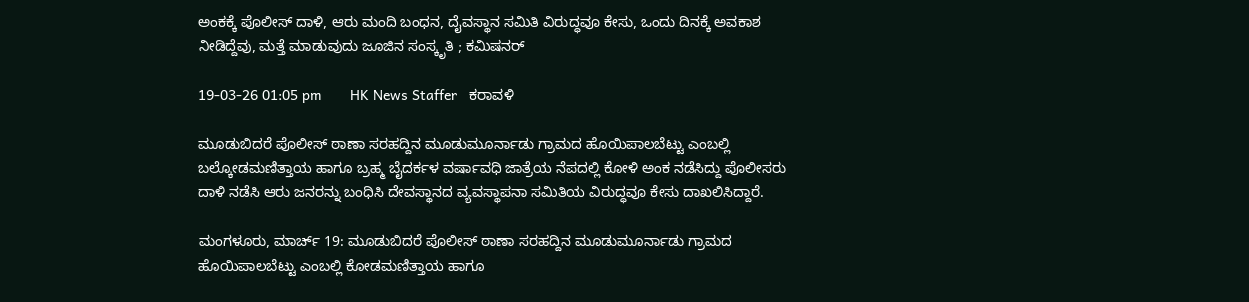ಅಂಕಕ್ಕೆ ಪೊಲೀಸ್ ದಾಳಿ, ಆರು ಮಂದಿ ಬಂಧನ, ದೈವಸ್ಥಾನ ಸಮಿತಿ ವಿರುದ್ಧವೂ ಕೇಸು, ಒಂದು ದಿನಕ್ಕೆ ಅವಕಾಶ ನೀಡಿದ್ದೆವು, ಮತ್ತೆ ಮಾಡುವುದು ಜೂಜಿನ ಸಂಸ್ಕೃತಿ ; ಕಮಿಷನರ್

19-03-26 01:05 pm       HK News Staffer   ಕರಾವಳಿ

ಮೂಡುಬಿದರೆ ಪೊಲೀಸ್ ಠಾಣಾ ಸರಹದ್ದಿನ ಮೂಡುಮೂರ್ನಾಡು ಗ್ರಾಮದ ಹೊಯಿಪಾಲಬೆಟ್ಟು ಎಂಬಲ್ಲಿ ಬಲ್ಕೋಡಮಣಿತ್ತಾಯ ಹಾಗೂ ಬ್ರಹ್ಮ ಬೈದರ್ಕಳ ವರ್ಷಾವಧಿ ಜಾತ್ರೆಯ ನೆಪದಲ್ಲಿ ಕೋಳಿ ಅಂಕ ನಡೆಸಿದ್ದು ಪೊಲೀಸರು ದಾಳಿ ನಡೆಸಿ ಆರು ಜನರನ್ನು ಬಂಧಿಸಿ ದೇವಸ್ಥಾನದ ವ್ಯವಸ್ಥಾಪನಾ ಸಮಿತಿಯ ವಿರುದ್ಧವೂ ಕೇಸು ದಾಖಲಿಸಿದ್ದಾರೆ.

ಮಂಗಳೂರು, ಮಾರ್ಚ್ 19: ಮೂಡುಬಿದರೆ ಪೊಲೀಸ್ ಠಾಣಾ ಸರಹದ್ದಿನ ಮೂಡುಮೂರ್ನಾಡು ಗ್ರಾಮದ ಹೊಯಿಪಾಲಬೆಟ್ಟು ಎಂಬಲ್ಲಿ ಕೋಡಮಣಿತ್ತಾಯ ಹಾಗೂ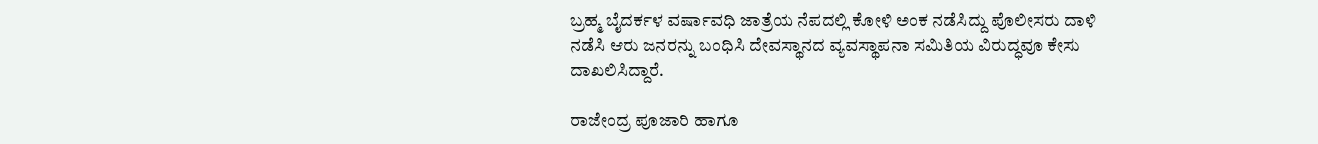ಬ್ರಹ್ಮ ಬೈದರ್ಕಳ ವರ್ಷಾವಧಿ ಜಾತ್ರೆಯ ನೆಪದಲ್ಲಿ ಕೋಳಿ ಅಂಕ ನಡೆಸಿದ್ದು ಪೊಲೀಸರು ದಾಳಿ ನಡೆಸಿ ಆರು ಜನರನ್ನು ಬಂಧಿಸಿ ದೇವಸ್ಥಾನದ ವ್ಯವಸ್ಥಾಪನಾ ಸಮಿತಿಯ ವಿರುದ್ಧವೂ ಕೇಸು ದಾಖಲಿಸಿದ್ದಾರೆ.

ರಾಜೇಂದ್ರ ಪೂಜಾರಿ ಹಾಗೂ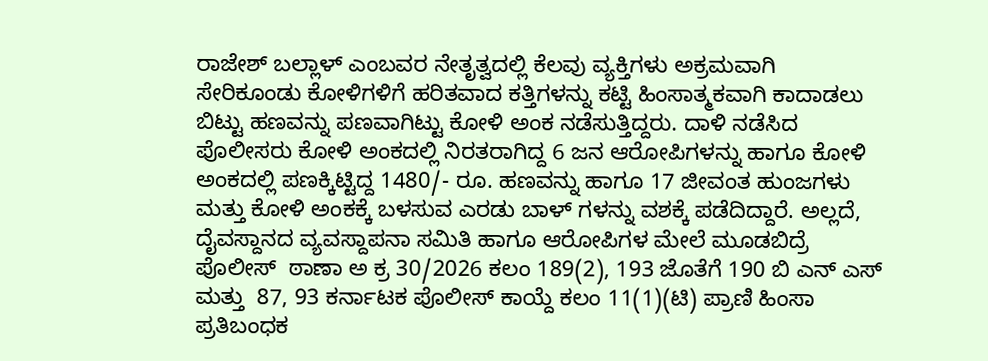ರಾಜೇಶ್ ಬಲ್ಲಾಳ್ ಎಂಬವರ ನೇತೃತ್ವದಲ್ಲಿ ಕೆಲವು ವ್ಯಕ್ತಿಗಳು ಅಕ್ರಮವಾಗಿ ಸೇರಿಕೂಂಡು ಕೋಳಿಗಳಿಗೆ ಹರಿತವಾದ ಕತ್ತಿಗಳನ್ನು ಕಟ್ಟಿ ಹಿಂಸಾತ್ಮಕವಾಗಿ ಕಾದಾಡಲು ಬಿಟ್ಟು ಹಣವನ್ನು ಪಣವಾಗಿಟ್ಟು ಕೋಳಿ ಅಂಕ ನಡೆಸುತ್ತಿದ್ದರು. ದಾಳಿ ನಡೆಸಿದ ಪೊಲೀಸರು ಕೋಳಿ ಅಂಕದಲ್ಲಿ ನಿರತರಾಗಿದ್ದ 6 ಜನ ಆರೋಪಿಗಳನ್ನು ಹಾಗೂ ಕೋಳಿ ಅಂಕದಲ್ಲಿ ಪಣಕ್ಕಿಟ್ಟಿದ್ದ 1480/- ರೂ. ಹಣವನ್ನು ಹಾಗೂ 17 ಜೀವಂತ ಹುಂಜಗಳು ಮತ್ತು ಕೋಳಿ ಅಂಕಕ್ಕೆ ಬಳಸುವ ಎರಡು ಬಾಳ್ ಗಳನ್ನು ವಶಕ್ಕೆ ಪಡೆದಿದ್ದಾರೆ. ಅಲ್ಲದೆ, ದೈವಸ್ದಾನದ ವ್ಯವಸ್ದಾಪನಾ ಸಮಿತಿ ಹಾಗೂ ಆರೋಪಿಗಳ ಮೇಲೆ ಮೂಡಬಿದ್ರೆ ಪೊಲೀಸ್  ಠಾಣಾ ಅ ಕ್ರ 30/2026 ಕಲಂ 189(2), 193 ಜೊತೆಗೆ 190 ಬಿ ಎನ್ ಎಸ್ ಮತ್ತು  87, 93 ಕರ್ನಾಟಕ ಪೊಲೀಸ್ ಕಾಯ್ದೆ ಕಲಂ 11(1)(ಟಿ) ಪ್ರಾಣಿ ಹಿಂಸಾ ಪ್ರತಿಬಂಧಕ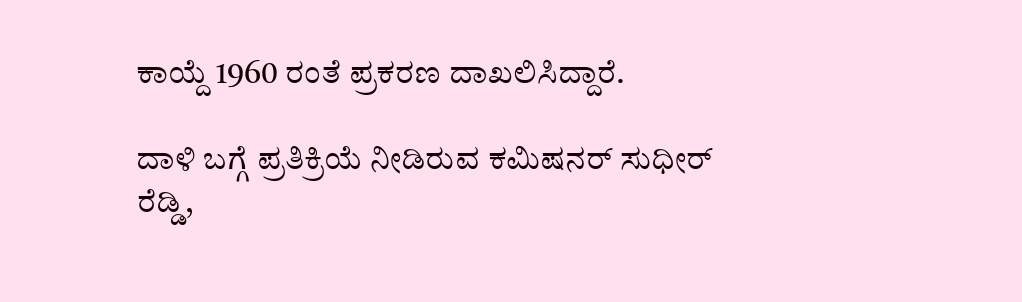ಕಾಯ್ದೆ 1960 ರಂತೆ ಪ್ರಕರಣ ದಾಖಲಿಸಿದ್ದಾರೆ.

ದಾಳಿ ಬಗ್ಗೆ ಪ್ರತಿಕ್ರಿಯೆ ನೀಡಿರುವ ಕಮಿಷನರ್ ಸುಧೀರ್ ರೆಡ್ಡಿ,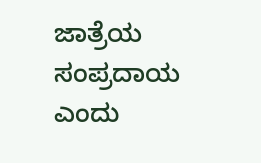ಜಾತ್ರೆಯ ಸಂಪ್ರದಾಯ ಎಂದು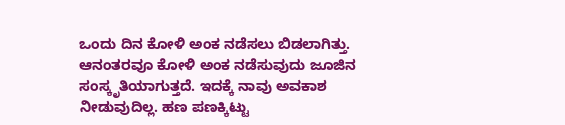ಒಂದು ದಿನ ಕೋಳಿ ಅಂಕ ನಡೆಸಲು ಬಿಡಲಾಗಿತ್ತು. ಆನಂತರವೂ ಕೋಳಿ ಅಂಕ ನಡೆಸುವುದು ಜೂಜಿನ ಸಂಸ್ಕೃತಿಯಾಗುತ್ತದೆ. ಇದಕ್ಕೆ ನಾವು ಅವಕಾಶ ನೀಡುವುದಿಲ್ಲ. ಹಣ ಪಣಕ್ಕಿಟ್ಟು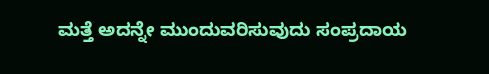ಮತ್ತೆ ಅದನ್ನೇ ಮುಂದುವರಿಸುವುದು ಸಂಪ್ರದಾಯ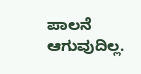ಪಾಲ‌ನೆ ಆಗುವುದಿಲ್ಲ.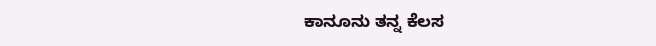ಕಾನೂನು ತನ್ನ ಕೆಲಸ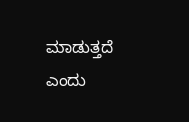ಮಾಡುತ್ತದೆ ಎಂದು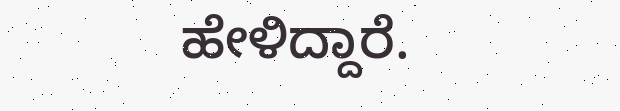ಹೇಳಿದ್ದಾರೆ.